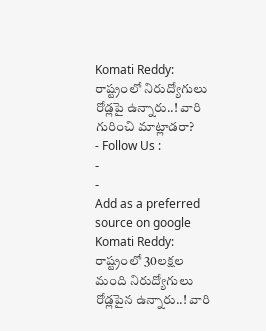Komati Reddy: రాష్ట్రంలో నిరుద్యోగులు రోడ్లపై ఉన్నారు..! వారి గురించి మాట్లాడరా?
- Follow Us :
-
-
Add as a preferred
source on google
Komati Reddy: రాష్ట్రంలో 30లక్షల మంది నిరుద్యోగులు రోడ్లపైన ఉన్నారు..! వారి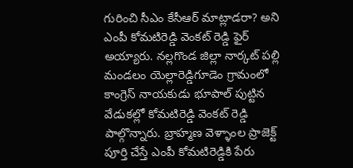గురించి సీఎం కేసీఆర్ మాట్లాడరా? అని ఎంపీ కోమటిరెడ్డి వెంకట్ రెడ్డి ఫైర్ అయ్యారు. నల్లగొండ జిల్లా నార్కట్ పల్లి మండలం యెల్లారెడ్డిగూడెం గ్రామంలో కాంగ్రెస్ నాయకుడు భూపాల్ పుట్టిన వేడుకల్లో కోమటిరెడ్డి వెంకట్ రెడ్డి పాల్గొన్నారు. బ్రాహ్మణ వెళ్ళాంల ప్రాజెక్ట్ పూర్తి చేస్తే ఎంపీ కోమటిరెడ్డికి పేరు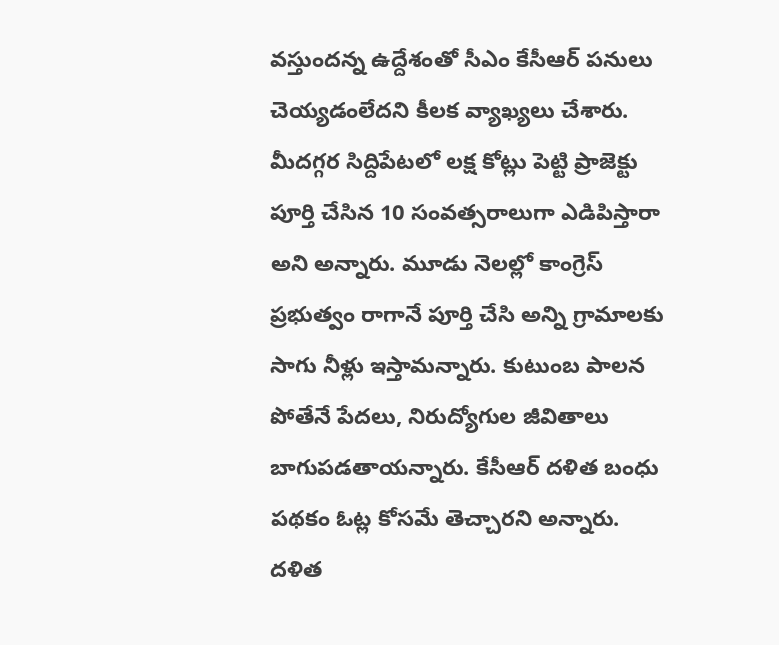వస్తుందన్న ఉద్దేశంతో సీఎం కేసీఆర్ పనులు చెయ్యడంలేదని కీలక వ్యాఖ్యలు చేశారు. మీదగ్గర సిద్దిపేటలో లక్ష కోట్లు పెట్టి ప్రాజెక్టు పూర్తి చేసిన 10 సంవత్సరాలుగా ఎడిపిస్తారా అని అన్నారు. మూడు నెలల్లో కాంగ్రెస్ ప్రభుత్వం రాగానే పూర్తి చేసి అన్ని గ్రామాలకు సాగు నీళ్లు ఇస్తామన్నారు. కుటుంబ పాలన పోతేనే పేదలు, నిరుద్యోగుల జీవితాలు బాగుపడతాయన్నారు. కేసీఆర్ దళిత బంధు పథకం ఓట్ల కోసమే తెచ్చారని అన్నారు. దళిత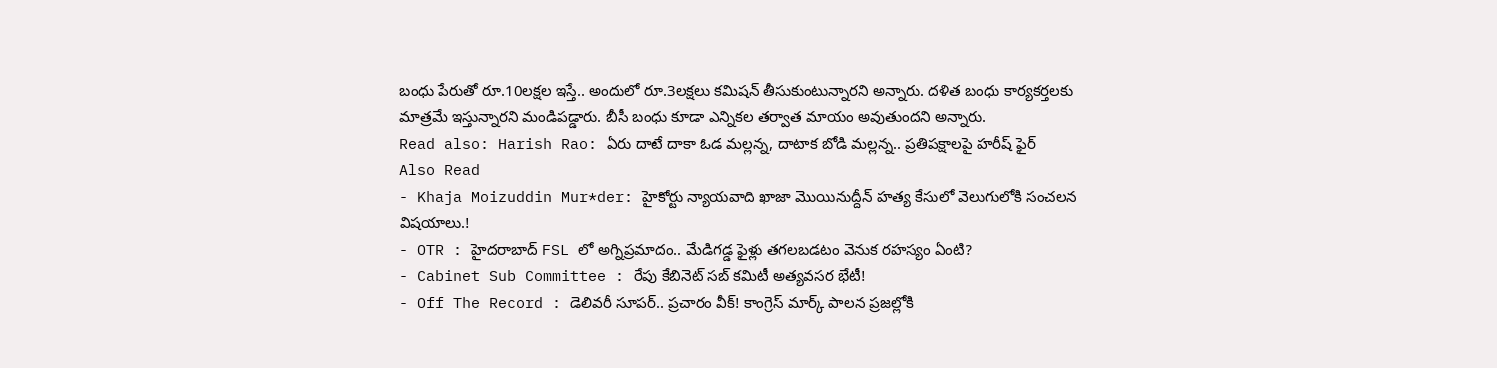బంధు పేరుతో రూ.10లక్షల ఇస్తే.. అందులో రూ.3లక్షలు కమిషన్ తీసుకుంటున్నారని అన్నారు. దళిత బంధు కార్యకర్తలకు మాత్రమే ఇస్తున్నారని మండిపడ్డారు. బీసీ బంధు కూడా ఎన్నికల తర్వాత మాయం అవుతుందని అన్నారు.
Read also: Harish Rao: ఏరు దాటే దాకా ఓడ మల్లన్న, దాటాక బోడి మల్లన్న.. ప్రతిపక్షాలపై హరీష్ ఫైర్
Also Read
- Khaja Moizuddin Mur*der: హైకోర్టు న్యాయవాది ఖాజా మొయినుద్దీన్ హత్య కేసులో వెలుగులోకి సంచలన విషయాలు.!
- OTR : హైదరాబాద్ FSL లో అగ్నిప్రమాదం.. మేడిగడ్డ ఫైళ్లు తగలబడటం వెనుక రహస్యం ఏంటి?
- Cabinet Sub Committee : రేపు కేబినెట్ సబ్ కమిటీ అత్యవసర భేటీ!
- Off The Record : డెలివరీ సూపర్.. ప్రచారం వీక్! కాంగ్రెస్ మార్క్ పాలన ప్రజల్లోకి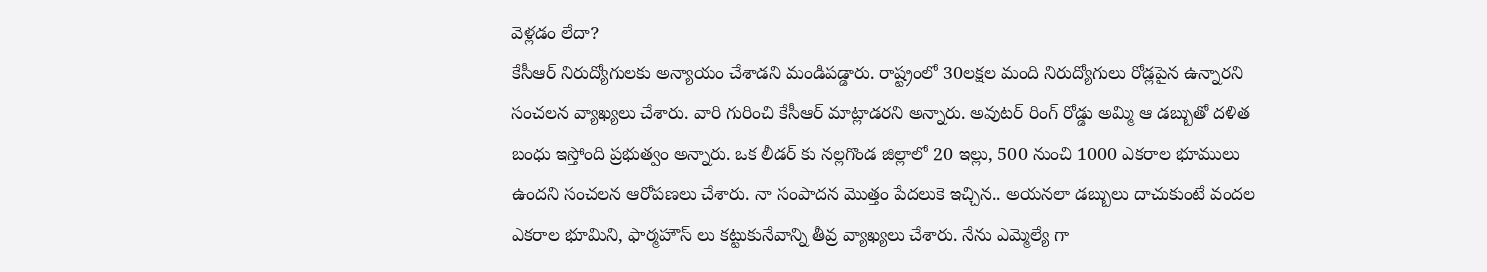వెళ్లడం లేదా?
కేసీఆర్ నిరుద్యోగులకు అన్యాయం చేశాడని మండిపడ్డారు. రాష్ట్రంలో 30లక్షల మంది నిరుద్యోగులు రోడ్లపైన ఉన్నారని సంచలన వ్యాఖ్యలు చేశారు. వారి గురించి కేసీఆర్ మాట్లాడరని అన్నారు. అవుటర్ రింగ్ రోడ్డు అమ్మి ఆ డబ్బుతో దళిత బంధు ఇస్తోంది ప్రభుత్వం అన్నారు. ఒక లీడర్ కు నల్లగొండ జిల్లాలో 20 ఇల్లు, 500 నుంచి 1000 ఎకరాల భూములు ఉందని సంచలన ఆరోపణలు చేశారు. నా సంపాదన మొత్తం పేదలుకె ఇచ్చిన.. అయనలా డబ్బులు దాచుకుంటే వందల ఎకరాల భూమిని, ఫార్మహౌస్ లు కట్టుకునేవాన్ని తీవ్ర వ్యాఖ్యలు చేశారు. నేను ఎమ్మెల్యే గా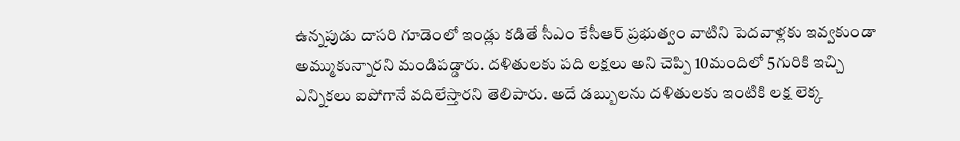ఉన్నపుడు దాసరి గూడెంలో ఇండ్లు కడితే సీఎం కేసీఆర్ ప్రభుత్వం వాటిని పెదవాళ్లకు ఇవ్వకుండా అమ్ముకున్నారని మండిపడ్డారు. దళితులకు పది లక్షలు అని చెప్పి 10మందిలో 5గురికి ఇచ్చి ఎన్నికలు ఐపోగానే వదిలేస్తారని తెలిపారు. అదే డబ్బులను దళితులకు ఇంటికి లక్ష లెక్క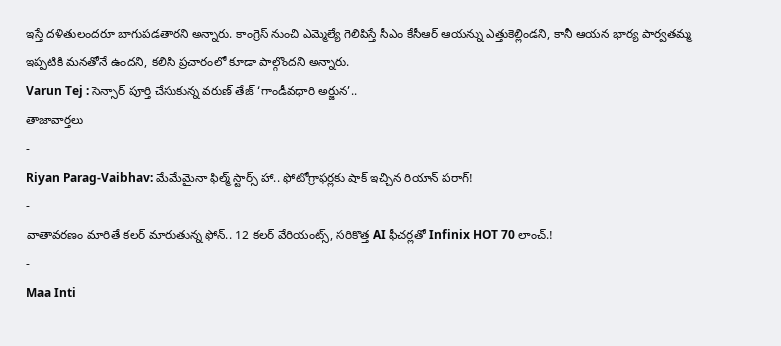ఇస్తే దళితులందరూ బాగుపడతారని అన్నారు. కాంగ్రెస్ నుంచి ఎమ్మెల్యే గెలిపిస్తే సీఎం కేసీఆర్ ఆయన్ను ఎత్తుకెల్లిండని, కానీ ఆయన భార్య పార్వతమ్మ ఇప్పటికి మనతోనే ఉందని, కలిసి ప్రచారంలో కూడా పాల్గొందని అన్నారు.
Varun Tej : సెన్సార్ పూర్తి చేసుకున్న వరుణ్ తేజ్ ‘గాండీవధారి అర్జున’..
తాజావార్తలు
-
Riyan Parag-Vaibhav: మేమేమైనా ఫిల్మ్ స్టార్స్ హా.. ఫోటోగ్రాఫర్లకు షాక్ ఇచ్చిన రియాన్ పరాగ్!
-
వాతావరణం మారితే కలర్ మారుతున్న ఫోన్.. 12 కలర్ వేరియంట్స్, సరికొత్త AI ఫీచర్లతో Infinix HOT 70 లాంచ్.!
-
Maa Inti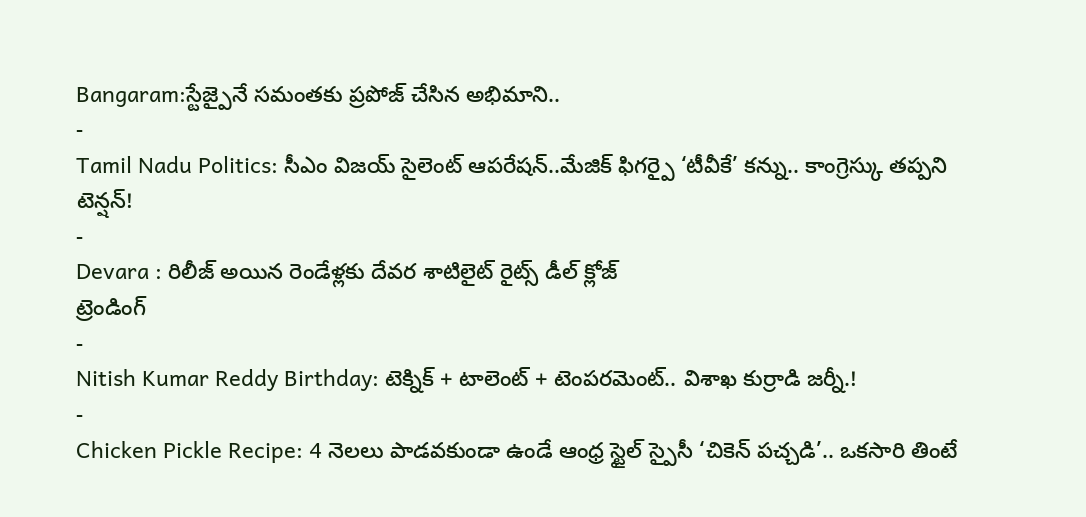Bangaram:స్టేజ్పైనే సమంతకు ప్రపోజ్ చేసిన అభిమాని..
-
Tamil Nadu Politics: సీఎం విజయ్ సైలెంట్ ఆపరేషన్..మేజిక్ ఫిగర్పై ‘టీవీకే’ కన్ను.. కాంగ్రెస్కు తప్పని టెన్షన్!
-
Devara : రిలీజ్ అయిన రెండేళ్లకు దేవర శాటిలైట్ రైట్స్ డీల్ క్లోజ్
ట్రెండింగ్
-
Nitish Kumar Reddy Birthday: టెక్నిక్ + టాలెంట్ + టెంపరమెంట్.. విశాఖ కుర్రాడి జర్నీ.!
-
Chicken Pickle Recipe: 4 నెలలు పాడవకుండా ఉండే ఆంధ్ర స్టైల్ స్పైసీ ‘చికెన్ పచ్చడి’.. ఒకసారి తింటే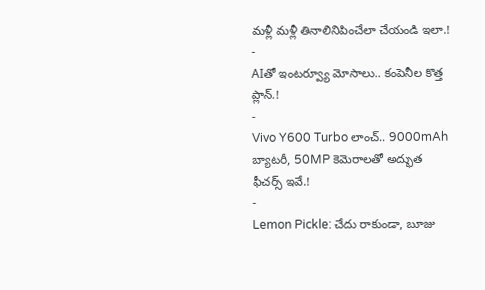మళ్లీ మళ్లీ తినాలినిపించేలా చేయండి ఇలా.!
-
AIతో ఇంటర్వ్యూ మోసాలు.. కంపెనీల కొత్త ప్లాన్.!
-
Vivo Y600 Turbo లాంచ్.. 9000mAh బ్యాటరీ, 50MP కెమెరాలతో అద్భుత ఫీచర్స్ ఇవే.!
-
Lemon Pickle: చేదు రాకుండా, బూజు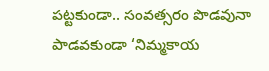పట్టకుండా.. సంవత్సరం పొడవునా పాడవకుండా ‘నిమ్మకాయ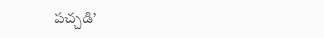పచ్చడి’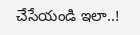చేసేయండి ఇలా..!